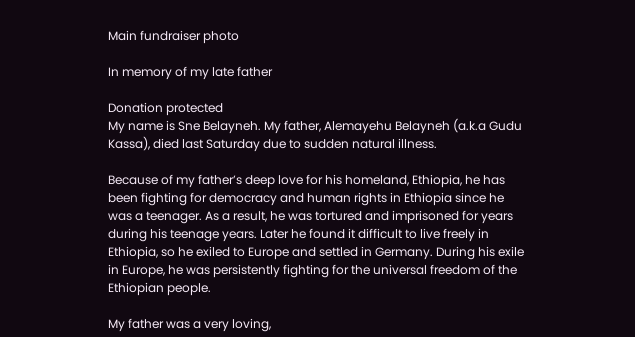Main fundraiser photo

In memory of my late father

Donation protected
My name is Sne Belayneh. My father, Alemayehu Belayneh (a.k.a Gudu Kassa), died last Saturday due to sudden natural illness.

Because of my father’s deep love for his homeland, Ethiopia, he has been fighting for democracy and human rights in Ethiopia since he was a teenager. As a result, he was tortured and imprisoned for years during his teenage years. Later he found it difficult to live freely in Ethiopia, so he exiled to Europe and settled in Germany. During his exile in Europe, he was persistently fighting for the universal freedom of the Ethiopian people.

My father was a very loving,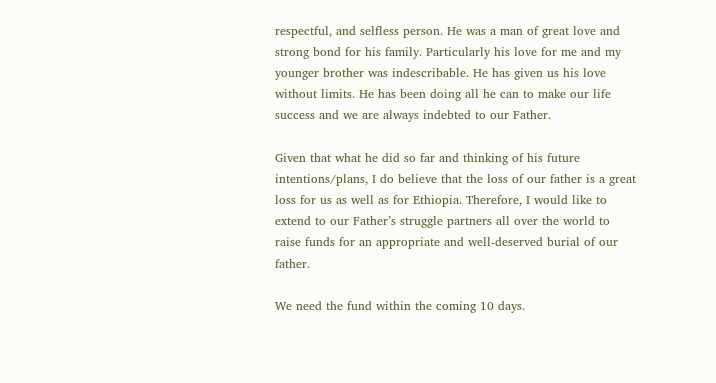respectful, and selfless person. He was a man of great love and strong bond for his family. Particularly his love for me and my younger brother was indescribable. He has given us his love without limits. He has been doing all he can to make our life success and we are always indebted to our Father.

Given that what he did so far and thinking of his future intentions/plans, I do believe that the loss of our father is a great loss for us as well as for Ethiopia. Therefore, I would like to extend to our Father’s struggle partners all over the world to raise funds for an appropriate and well-deserved burial of our father.

We need the fund within the coming 10 days.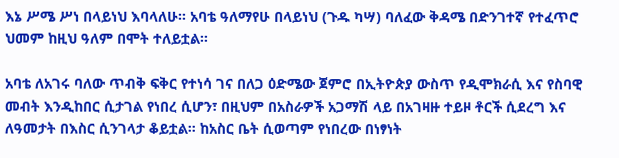እኔ ሥሜ ሥነ በላይነህ እባላለሁ። አባቴ ዓለማየሁ በላይነህ (ጉዱ ካሣ) ባለፈው ቅዳሜ በድንገተኛ የተፈጥሮ ህመም ከዚህ ዓለም በሞት ተለይቷል።

አባቴ ለአገሩ ባለው ጥብቅ ፍቅር የተነሳ ገና በለጋ ዕድሜው ጀምሮ በኢትዮጵያ ውስጥ የዲሞክራሲ እና የስባዊ መብት እንዲከበር ሲታገል የነበረ ሲሆን፣ በዚህም በአስራዎች አጋማሽ ላይ በአገዛዙ ተይዞ ቶርች ሲደረግ እና ለዓመታት በእስር ሲንገላታ ቆይቷል። ከአስር ቤት ሲወጣም የነበረው በነፃነት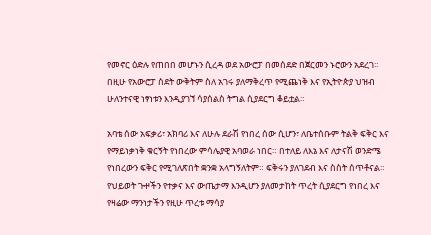የመኖር ዕድሉ የጠበበ መሆኑን ሲረዳ ወደ አውሮፓ በመሰደድ በጀርመን ኑሮውን አደረገ። በዚሁ የአውሮፓ ስደት ውቅትም ስለ አገሩ ያለማቅረጥ የሚጨነቅ እና የኢትዮጵያ ህዝብ ሁለንተናዊ ነፃነቱን እንዲያገኘ ሳያሰልስ ትግል ሲያደርግ ቆይቷል።

አባቴ ሰው አፍቃሪ፣ አክባሪ እና ለሁሉ ደራሽ የነበረ ሰው ሲሆን፣ ለቤተሰቡም ትልቅ ፍቅር እና የማይነቃነቅ ቁርኝት የነበረው ምሳሌያዊ አባወራ ነበር። በተለይ ለእኔ እና ለታናሽ ወንድሜ የነበረውን ፍቅር የሚገለጽበት ቋንቋ አላግኝለትም። ፍቅሩን ያለገደብ እና ስስት ሰጥቶናል። የህይወት ጉⶋችን የተቃና እና ውጤታማ እንዲሆን ያለመታከት ጥረት ሲያደርግ የነበረ እና የዛሬው ማንነታችን የዚሁ ጥረቱ ማሳያ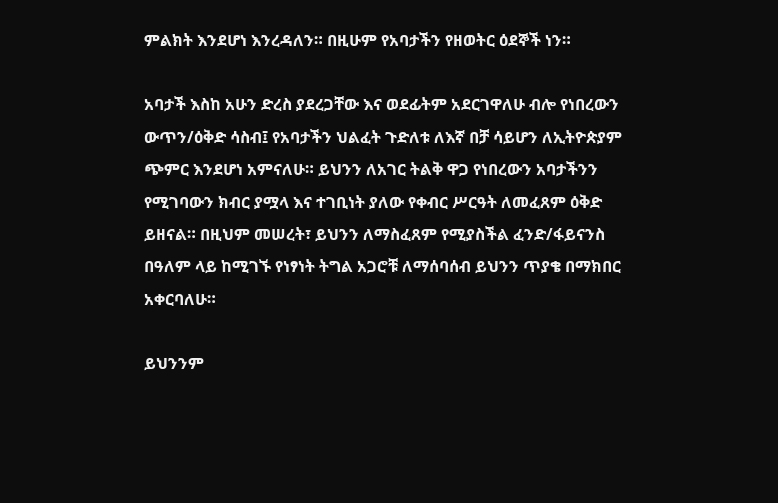ምልክት እንደሆነ እንረዳለን። በዚሁም የአባታችን የዘወትር ዕደኞች ነን።

አባታች እስከ አሁን ድረስ ያደረጋቸው እና ወደፊትም አደርገዋለሁ ብሎ የነበረውን ውጥን/ዕቅድ ሳስብ፤ የአባታችን ህልፈት ጉድለቱ ለእኛ በቻ ሳይሆን ለኢትዮጵያም ጭምር እንደሆነ አምናለሁ። ይህንን ለአገር ትልቅ ዋጋ የነበረውን አባታችንን የሚገባውን ክብር ያሟላ እና ተገቢነት ያለው የቀብር ሥርዓት ለመፈጸም ዕቅድ ይዘናል። በዚህም መሠረት፣ ይህንን ለማስፈጸም የሚያስችል ፈንድ/ፋይናንስ በዓለም ላይ ከሚገኙ የነፃነት ትግል አጋሮቹ ለማሰባሰብ ይህንን ጥያቄ በማክበር አቀርባለሁ።

ይህንንም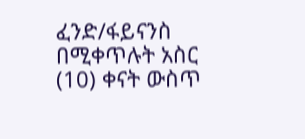ፈንድ/ፋይናንስ በሚቀጥሉት አስር (10) ቀናት ውስጥ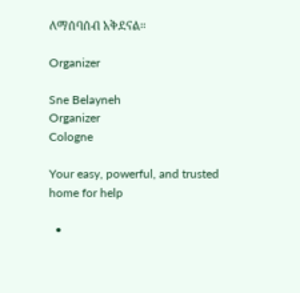ለማሰባሰብ አቅደናል።

Organizer

Sne Belayneh
Organizer
Cologne

Your easy, powerful, and trusted home for help

  •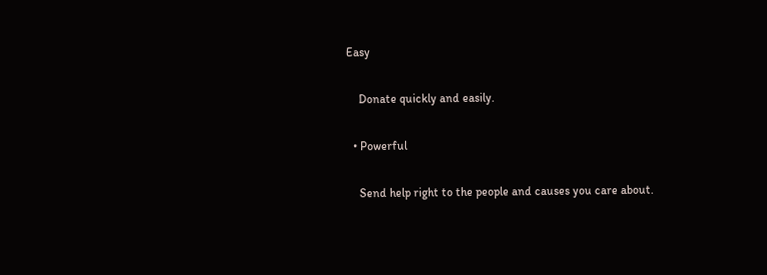Easy

    Donate quickly and easily.

  • Powerful

    Send help right to the people and causes you care about.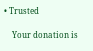• Trusted

    Your donation is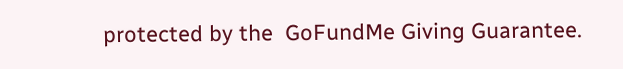protected by the  GoFundMe Giving Guarantee.